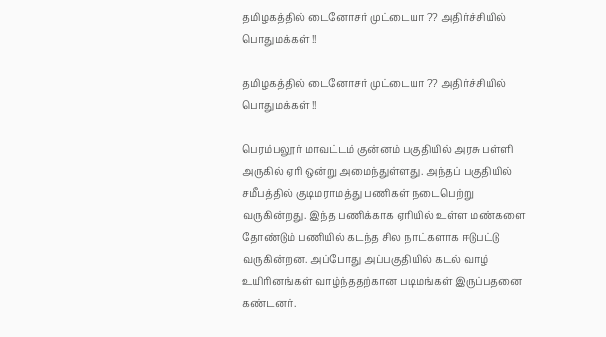தமிழகத்தில் டைனோசர் முட்டையா ?? அதிர்ச்சியில் பொதுமக்கள் !!

தமிழகத்தில் டைனோசர் முட்டையா ?? அதிர்ச்சியில் பொதுமக்கள் !!

பெரம்பலூர் மாவட்டம் குன்னம் பகுதியில் அரசு பள்ளி அருகில் ஏரி ஒன்று அமைந்துள்ளது. அந்தப் பகுதியில் சமீபத்தில் குடிமராமத்து பணிகள் நடைபெற்று வருகின்றது. இந்த பணிக்காக ஏரியில் உள்ள மண்களை தோண்டும் பணியில் கடந்த சில நாட்களாக ஈடுபட்டு வருகின்றன. அப்போது அப்பகுதியில் கடல் வாழ் உயிரினங்கள் வாழ்ந்ததற்கான படிமங்கள் இருப்பதனை கண்டனர்.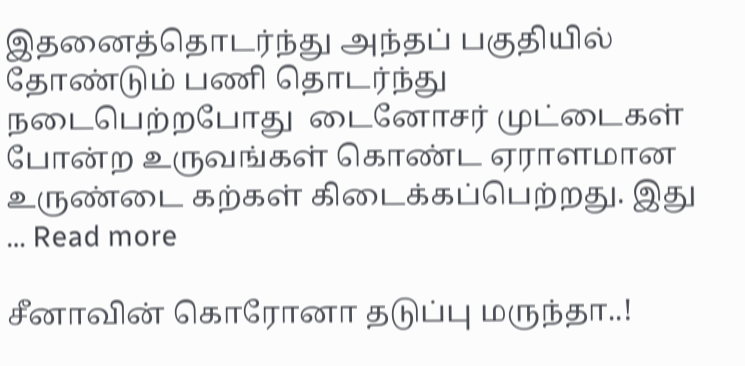இதனைத்தொடர்ந்து அந்தப் பகுதியில் தோண்டும் பணி தொடர்ந்து நடைபெற்றபோது  டைனோசர் முட்டைகள் போன்ற உருவங்கள் கொண்ட ஏராளமான உருண்டை கற்கள் கிடைக்கப்பெற்றது. இது … Read more

சீனாவின் கொரோனா தடுப்பு மருந்தா..!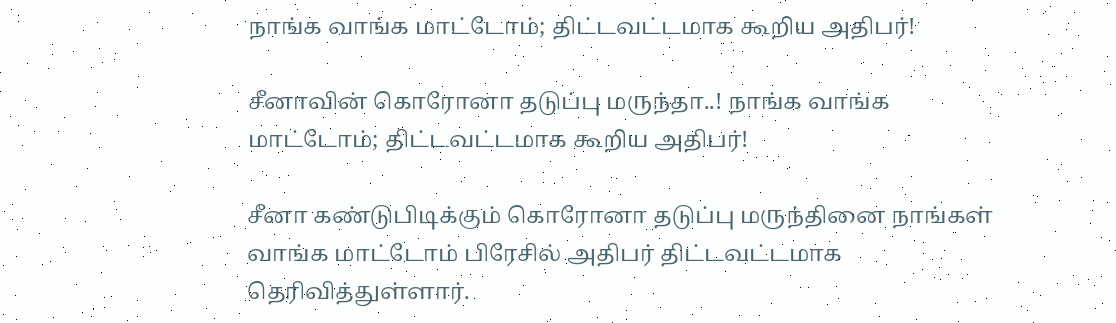நாங்க வாங்க மாட்டோம்; திட்டவட்டமாக கூறிய அதிபர்!

சீனாவின் கொரோனா தடுப்பு மருந்தா..! நாங்க வாங்க மாட்டோம்; திட்டவட்டமாக கூறிய அதிபர்!

சீனா கண்டுபிடிக்கும் கொரோனா தடுப்பு மருந்தினை நாங்கள் வாங்க மாட்டோம் பிரேசில் அதிபர் திட்டவட்டமாக தெரிவித்துள்ளார்.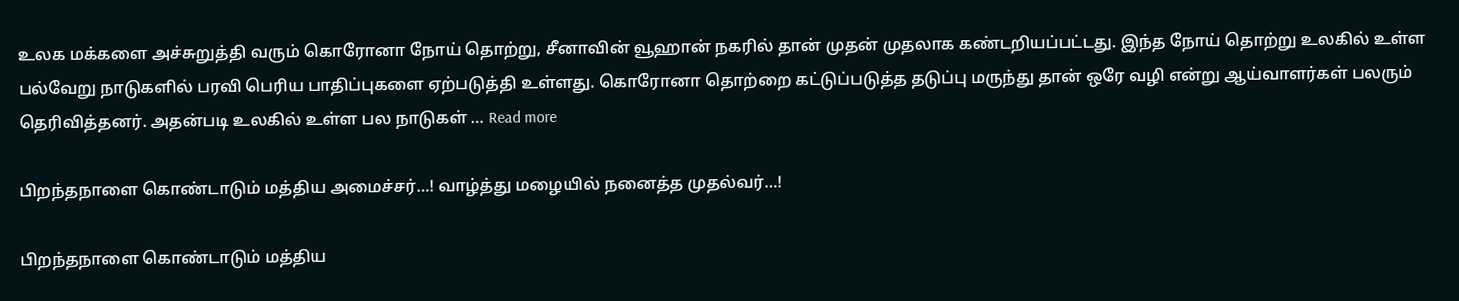உலக மக்களை அச்சுறுத்தி வரும் கொரோனா நோய் தொற்று, சீனாவின் வூஹான் நகரில் தான் முதன் முதலாக கண்டறியப்பட்டது. இந்த நோய் தொற்று உலகில் உள்ள பல்வேறு நாடுகளில் பரவி பெரிய பாதிப்புகளை ஏற்படுத்தி உள்ளது. கொரோனா தொற்றை கட்டுப்படுத்த தடுப்பு மருந்து தான் ஒரே வழி என்று ஆய்வாளர்கள் பலரும் தெரிவித்தனர். அதன்படி உலகில் உள்ள பல நாடுகள் … Read more

பிறந்தநாளை கொண்டாடும் மத்திய அமைச்சர்…! வாழ்த்து மழையில் நனைத்த முதல்வர்…!

பிறந்தநாளை கொண்டாடும் மத்திய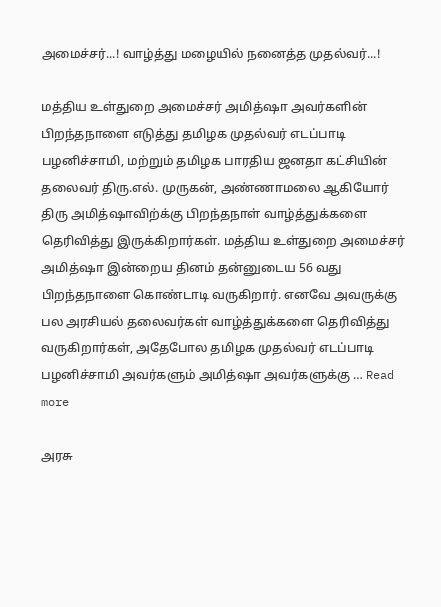அமைச்சர்...! வாழ்த்து மழையில் நனைத்த முதல்வர்...!

மத்திய உள்துறை அமைச்சர் அமித்ஷா அவர்களின் பிறந்தநாளை எடுத்து தமிழக முதல்வர் எடப்பாடி பழனிச்சாமி, மற்றும் தமிழக பாரதிய ஜனதா கட்சியின் தலைவர் திரு.எல். முருகன், அண்ணாமலை ஆகியோர் திரு அமித்ஷாவிற்க்கு பிறந்தநாள் வாழ்த்துக்களை தெரிவித்து இருக்கிறார்கள். மத்திய உள்துறை அமைச்சர் அமித்ஷா இன்றைய தினம் தன்னுடைய 56 வது பிறந்தநாளை கொண்டாடி வருகிறார். எனவே அவருக்கு பல அரசியல் தலைவர்கள் வாழ்த்துக்களை தெரிவித்து வருகிறார்கள், அதேபோல தமிழக முதல்வர் எடப்பாடி பழனிச்சாமி அவர்களும் அமித்ஷா அவர்களுக்கு … Read more

அரசு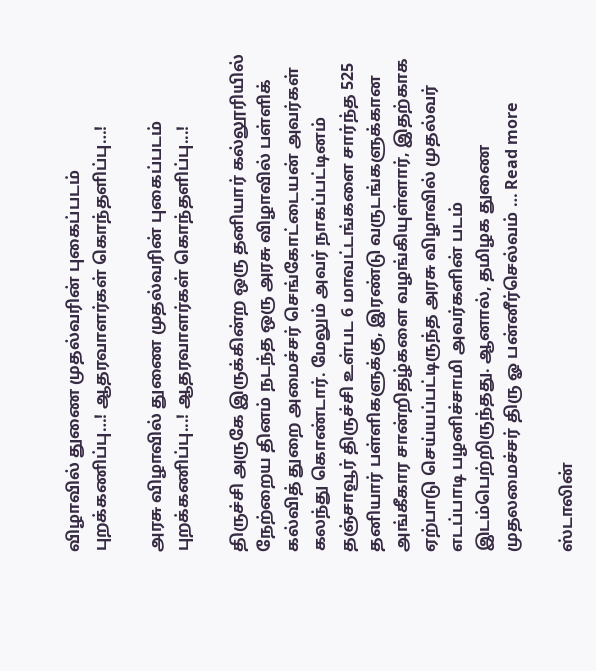விழாவில் துணை முதல்வரின் புகைப்படம் புறக்கணிப்பு…! ஆதரவாளர்கள் கொந்தளிப்பு…!

அரசு விழாவில் துணை முதல்வரின் புகைப்படம் புறக்கணிப்பு...! ஆதரவாளர்கள் கொந்தளிப்பு...!

திருச்சி அருகே இருக்கின்ற ஒரு தனியார் கல்லூரியில் நேற்றைய தினம் நடந்த ஒரு அரசு விழாவில் பள்ளிக் கல்வித் துறை அமைச்சர் செங்கோட்டையன் அவர்கள் கலந்து கொண்டார். மேலும் அவர் நாகப்பட்டினம் தஞ்சாவூர் திருச்சி உள்பட 6 மாவட்டங்களை சார்ந்த 525 தனியார் பள்ளிகளுக்கு, இரண்டு வருடங்களுக்கான அங்கீகார சான்றிதழ்களை வழங்கியுள்ளார், இதற்காக ஏற்பாடு செய்யப்பட்டிருந்த அரசு விழாவில் முதல்வர் எடப்பாடி பழனிச்சாமி அவர்களின் படம் இடம்பெற்றிருந்தது. ஆனால், தமிழக துணை முதலமைச்சர் திரு ஓ பன்னீர்செல்வம் … Read more

ஸ்டாலின்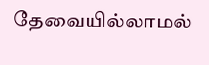தேவையில்லாமல்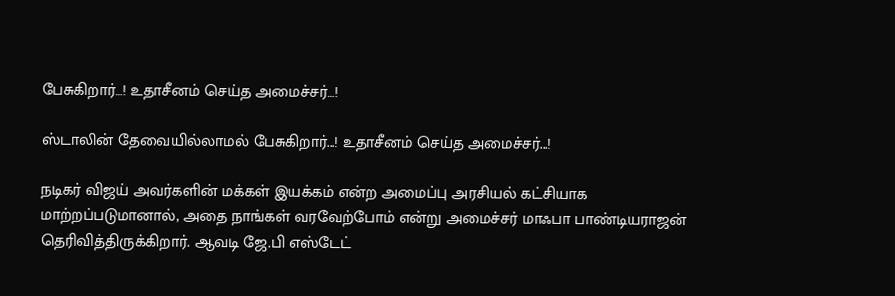பேசுகிறார்…! உதாசீனம் செய்த அமைச்சர்…!

ஸ்டாலின் தேவையில்லாமல் பேசுகிறார்...! உதாசீனம் செய்த அமைச்சர்...!

நடிகர் விஜய் அவர்களின் மக்கள் இயக்கம் என்ற அமைப்பு அரசியல் கட்சியாக மாற்றப்படுமானால், அதை நாங்கள் வரவேற்போம் என்று அமைச்சர் மாஃபா பாண்டியராஜன் தெரிவித்திருக்கிறார். ஆவடி ஜே.பி எஸ்டேட்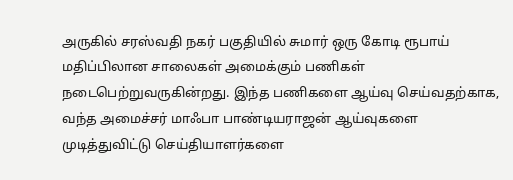அருகில் சரஸ்வதி நகர் பகுதியில் சுமார் ஒரு கோடி ரூபாய் மதிப்பிலான சாலைகள் அமைக்கும் பணிகள் நடைபெற்றுவருகின்றது. இந்த பணிகளை ஆய்வு செய்வதற்காக, வந்த அமைச்சர் மாஃபா பாண்டியராஜன் ஆய்வுகளை முடித்துவிட்டு செய்தியாளர்களை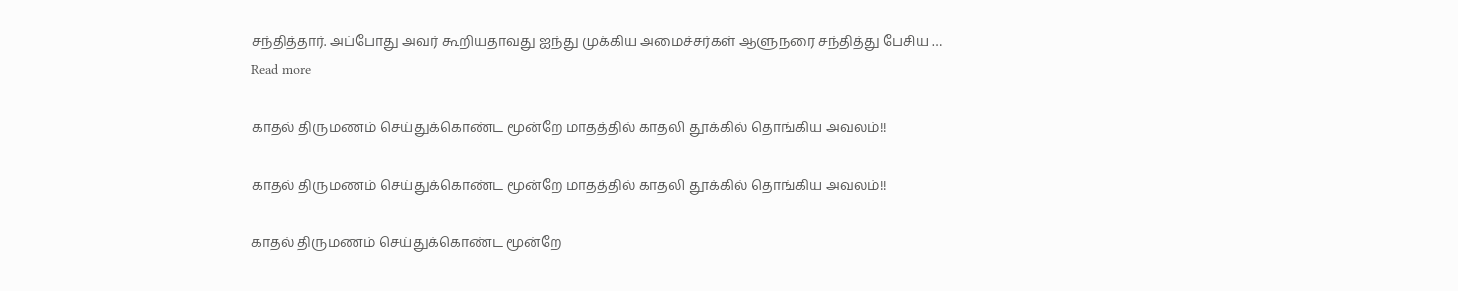சந்தித்தார். அப்போது அவர் கூறியதாவது ஐந்து முக்கிய அமைச்சர்கள் ஆளுநரை சந்தித்து பேசிய … Read more

காதல் திருமணம் செய்துக்கொண்ட மூன்றே மாதத்தில் காதலி தூக்கில் தொங்கிய அவலம்!!

காதல் திருமணம் செய்துக்கொண்ட மூன்றே மாதத்தில் காதலி தூக்கில் தொங்கிய அவலம்!!

காதல் திருமணம் செய்துக்கொண்ட மூன்றே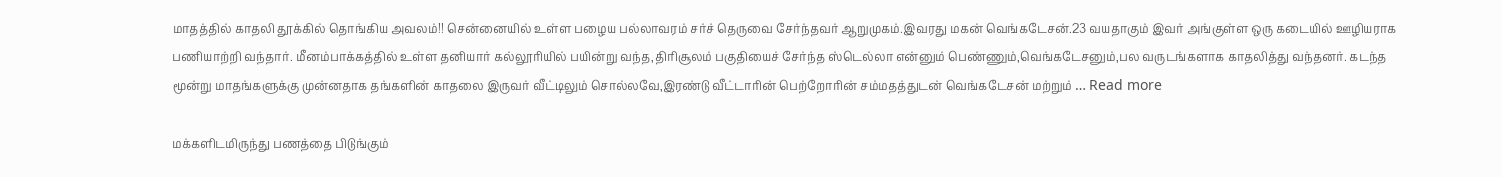மாதத்தில் காதலி தூக்கில் தொங்கிய அவலம்!! சென்னையில் உள்ள பழைய பல்லாவரம் சர்ச் தெருவை சேர்ந்தவர் ஆறுமுகம்.இவரது மகன் வெங்கடேசன்.23 வயதாகும் இவர் அங்குள்ள ஒரு கடையில் ஊழியராக பணியாற்றி வந்தார். மீனம்பாக்கத்தில் உள்ள தனியார் கல்லூரியில் பயின்று வந்த,திரிசூலம் பகுதியைச் சேர்ந்த ஸ்டெல்லா என்னும் பெண்ணும்,வெங்கடேசனும்,பல வருடங்களாக காதலித்து வந்தனர். கடந்த மூன்று மாதங்களுக்கு முன்னதாக தங்களின் காதலை இருவர் வீட்டிலும் சொல்லவே,இரண்டு வீட்டாரின் பெற்றோரின் சம்மதத்துடன் வெங்கடேசன் மற்றும் … Read more

மக்களிடமிருந்து பணத்தை பிடுங்கும்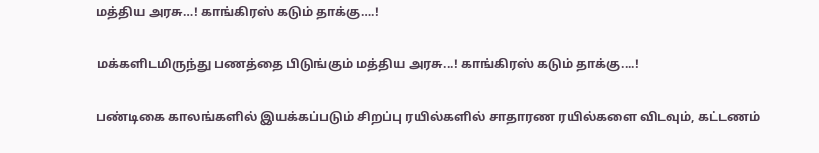மத்திய அரசு…! காங்கிரஸ் கடும் தாக்கு….!

மக்களிடமிருந்து பணத்தை பிடுங்கும் மத்திய அரசு...! காங்கிரஸ் கடும் தாக்கு....!

பண்டிகை காலங்களில் இயக்கப்படும் சிறப்பு ரயில்களில் சாதாரண ரயில்களை விடவும், கட்டணம்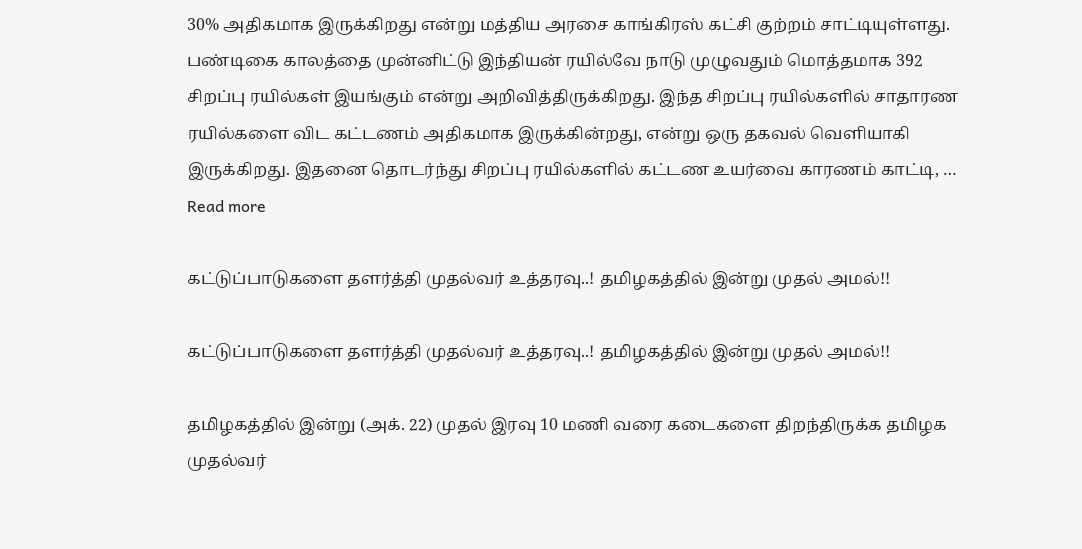30% அதிகமாக இருக்கிறது என்று மத்திய அரசை காங்கிரஸ் கட்சி குற்றம் சாட்டியுள்ளது. பண்டிகை காலத்தை முன்னிட்டு இந்தியன் ரயில்வே நாடு முழுவதும் மொத்தமாக 392 சிறப்பு ரயில்கள் இயங்கும் என்று அறிவித்திருக்கிறது. இந்த சிறப்பு ரயில்களில் சாதாரண ரயில்களை விட கட்டணம் அதிகமாக இருக்கின்றது, என்று ஒரு தகவல் வெளியாகி இருக்கிறது. இதனை தொடர்ந்து சிறப்பு ரயில்களில் கட்டண உயர்வை காரணம் காட்டி, … Read more

கட்டுப்பாடுகளை தளர்த்தி முதல்வர் உத்தரவு..! தமிழகத்தில் இன்று முதல் அமல்!!

கட்டுப்பாடுகளை தளர்த்தி முதல்வர் உத்தரவு..! தமிழகத்தில் இன்று முதல் அமல்!!

தமிழகத்தில் இன்று (அக். 22) முதல் இரவு 10 மணி வரை கடைகளை திறந்திருக்க தமிழக முதல்வர்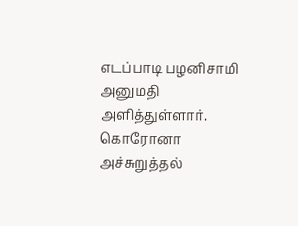எடப்பாடி பழனிசாமி அனுமதி அளித்துள்ளார். கொரோனா அச்சுறுத்தல்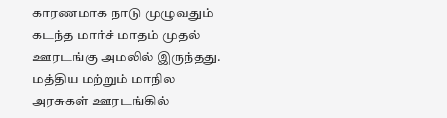காரணமாக நாடு முழுவதும் கடந்த மார்ச் மாதம் முதல் ஊரடங்கு அமலில் இருந்தது. மத்திய மற்றும் மாநில அரசுகள் ஊரடங்கில்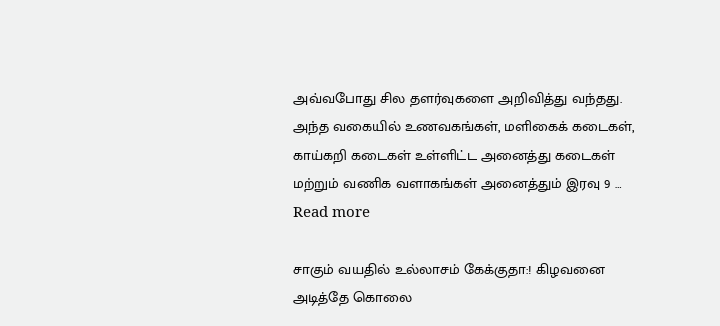அவ்வபோது சில தளர்வுகளை அறிவித்து வந்தது. அந்த வகையில் உணவகங்கள், மளிகைக் கடைகள், காய்கறி கடைகள் உள்ளிட்ட அனைத்து கடைகள் மற்றும் வணிக வளாகங்கள் அனைத்தும் இரவு 9 … Read more

சாகும் வயதில் உல்லாசம் கேக்குதா:! கிழவனை அடித்தே கொலை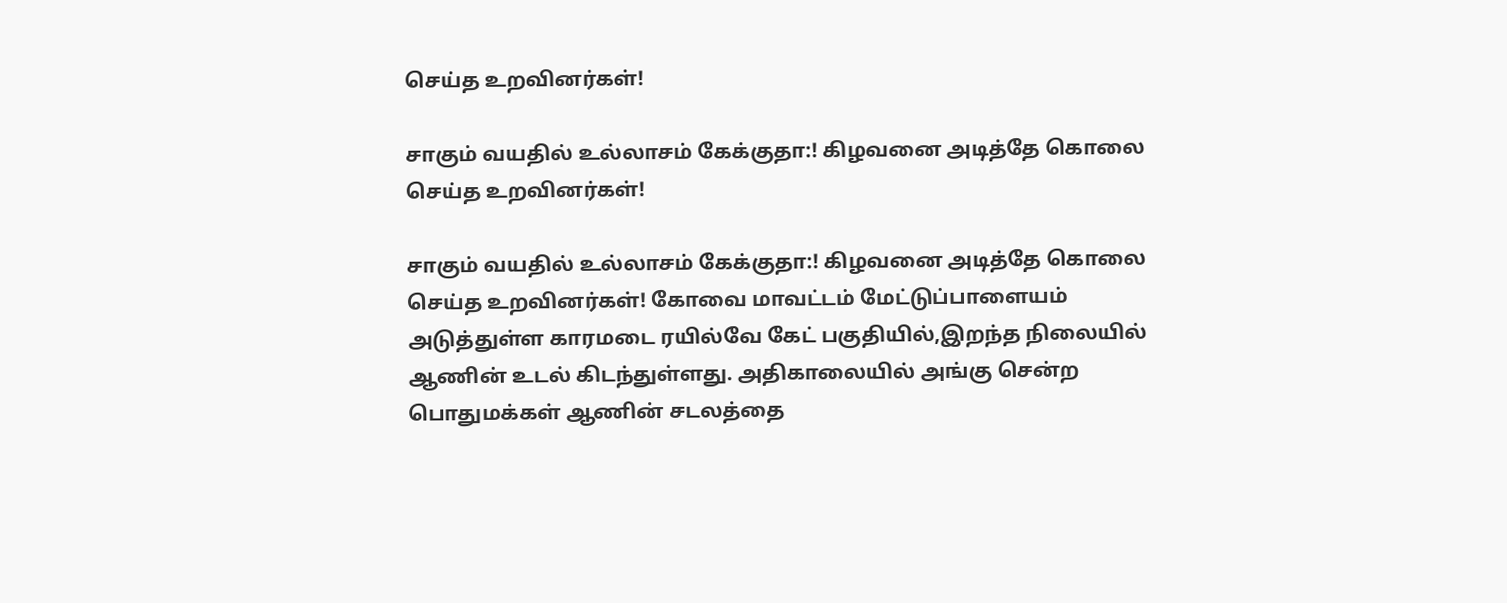செய்த உறவினர்கள்!

சாகும் வயதில் உல்லாசம் கேக்குதா:! கிழவனை அடித்தே கொலை செய்த உறவினர்கள்!

சாகும் வயதில் உல்லாசம் கேக்குதா:! கிழவனை அடித்தே கொலை செய்த உறவினர்கள்! கோவை மாவட்டம் மேட்டுப்பாளையம் அடுத்துள்ள காரமடை ரயில்வே கேட் பகுதியில்,இறந்த நிலையில் ஆணின் உடல் கிடந்துள்ளது. அதிகாலையில் அங்கு சென்ற பொதுமக்கள் ஆணின் சடலத்தை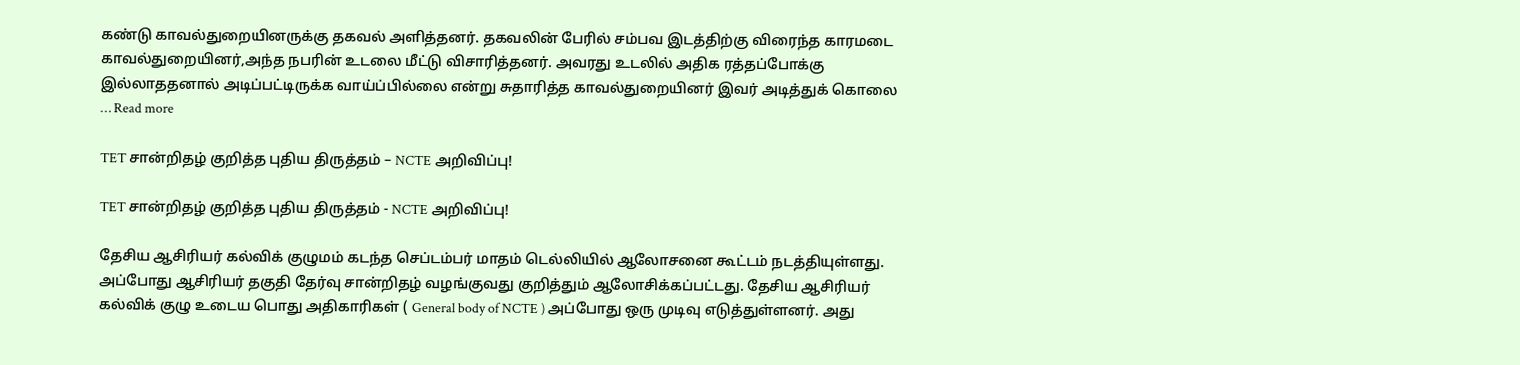கண்டு காவல்துறையினருக்கு தகவல் அளித்தனர். தகவலின் பேரில் சம்பவ இடத்திற்கு விரைந்த காரமடை காவல்துறையினர்,அந்த நபரின் உடலை மீட்டு விசாரித்தனர். அவரது உடலில் அதிக ரத்தப்போக்கு இல்லாததனால் அடிப்பட்டிருக்க வாய்ப்பில்லை என்று சுதாரித்த காவல்துறையினர் இவர் அடித்துக் கொலை … Read more

TET சான்றிதழ் குறித்த புதிய திருத்தம் – NCTE அறிவிப்பு!

TET சான்றிதழ் குறித்த புதிய திருத்தம் - NCTE அறிவிப்பு!

தேசிய ஆசிரியர் கல்விக் குழுமம் கடந்த செப்டம்பர் மாதம் டெல்லியில் ஆலோசனை கூட்டம் நடத்தியுள்ளது. அப்போது ஆசிரியர் தகுதி தேர்வு சான்றிதழ் வழங்குவது குறித்தும் ஆலோசிக்கப்பட்டது. தேசிய ஆசிரியர் கல்விக் குழு உடைய பொது அதிகாரிகள் ( General body of NCTE ) அப்போது ஒரு முடிவு எடுத்துள்ளனர். அது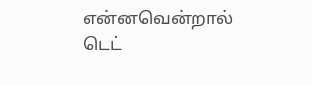என்னவென்றால் டெட்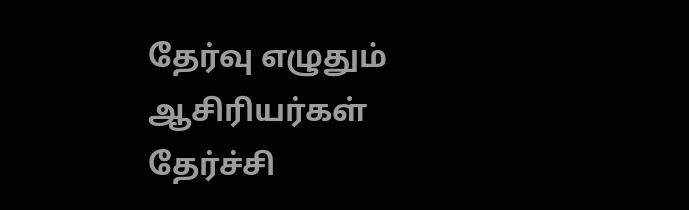தேர்வு எழுதும் ஆசிரியர்கள் தேர்ச்சி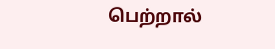பெற்றால்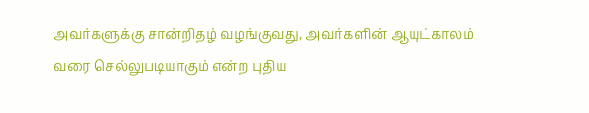அவர்களுக்கு சான்றிதழ் வழங்குவது, அவர்களின் ஆயுட்காலம் வரை செல்லுபடியாகும் என்ற புதிய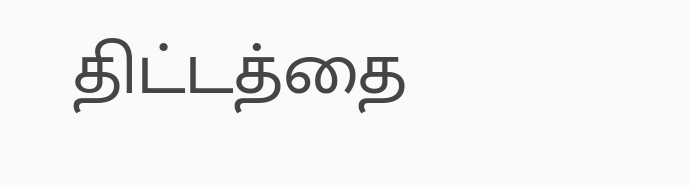திட்டத்தை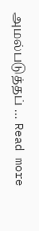அமல்படுத்தப் … Read more